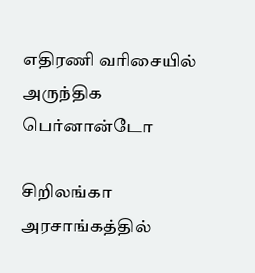எதிரணி வரிசையில் அருந்திக பெர்னான்டோ

சிறிலங்கா அரசாங்கத்தில்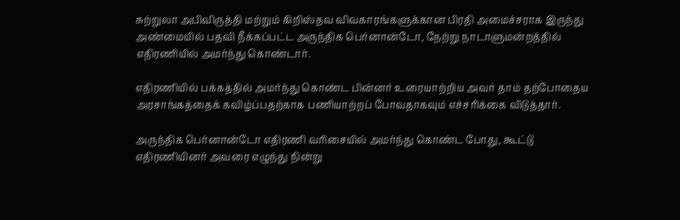சுற்றுலா அபிவிருத்தி மற்றும் கிறிஸ்தவ விவகாரங்களுக்கான பிரதி அமைச்சராக இருந்து அண்மையில் பதவி நீக்கப்பட்ட அருந்திக பெர்னான்டோ, நேற்று நாடாளுமன்றத்தில் எதிரணியில் அமர்ந்து கொண்டார்.

எதிரணியில் பக்கத்தில் அமர்ந்து கொண்ட பின்னர் உரையாற்றிய அவர் தாம் தற்போதைய அரசாங்கத்தைக் கவிழ்ப்பதற்காக பணியாற்றப் போவதாகவும் எச்சரிக்கை விடுத்தார்.

அருந்திக பெர்னான்டோ எதிரணி வரிசையில் அமர்ந்து கொண்ட போது, கூட்டு எதிரணியினர் அவரை எழுந்து நின்று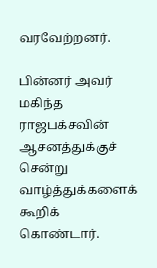வரவேற்றனர்.

பின்னர் அவர் மகிந்த ராஜபக்சவின் ஆசனத்துக்குச் சென்று வாழ்த்துக்களைக் கூறிக் கொண்டார்.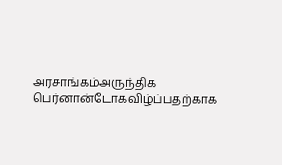அரசாங்கம்அருந்திக பெர்னான்டோகவிழ்ப்பதற்காக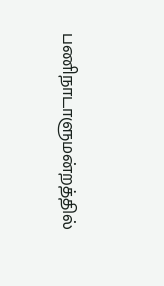பணிநாடாளுமன்றத்தில்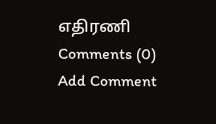எதிரணி
Comments (0)
Add Comment